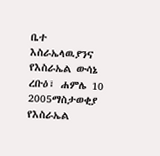ቤተ እስራኤላዉያንና የእስራኤል ውሳኔ
ረቡዕ፣ ሐምሌ 10 2005ማስታወቂያ
የእስራኤል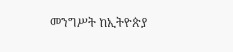መንግሥት ከኢትዮጵያ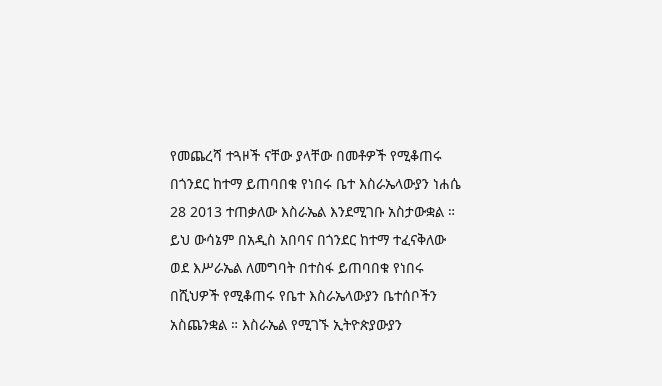የመጨረሻ ተጓዞች ናቸው ያላቸው በመቶዎች የሚቆጠሩ በጎንደር ከተማ ይጠባበቁ የነበሩ ቤተ እስራኤላውያን ነሐሴ 28 2013 ተጠቃለው እስራኤል እንደሚገቡ አስታውቋል ። ይህ ውሳኔም በአዲስ አበባና በጎንደር ከተማ ተፈናቅለው ወደ እሥራኤል ለመግባት በተስፋ ይጠባበቁ የነበሩ በሺህዎች የሚቆጠሩ የቤተ እስራኤላውያን ቤተሰቦችን አስጨንቋል ። እስራኤል የሚገኙ ኢትዮጵያውያን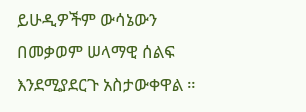ይሁዲዎችም ውሳኔውን በመቃወም ሠላማዊ ሰልፍ እንደሚያደርጉ አስታውቀዋል ።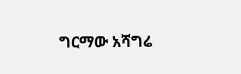ግርማው አሻግሬ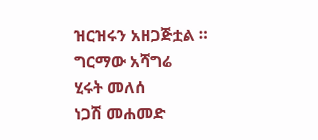ዝርዝሩን አዘጋጅቷል ።
ግርማው አሻግሬ
ሂሩት መለሰ
ነጋሽ መሐመድ